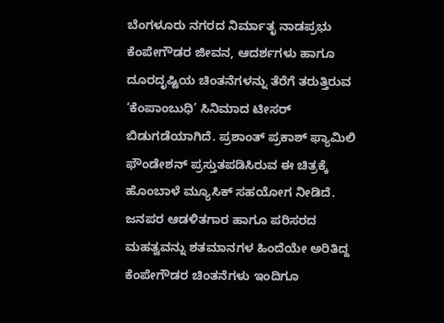ಬೆಂಗಳೂರು ನಗರದ ನಿರ್ಮಾತೃ ನಾಡಪ್ರಭು ಕೆಂಪೇಗೌಡರ ಜೀವನ, ಆದರ್ಶಗಳು ಹಾಗೂ ದೂರದೃಷ್ಟಿಯ ಚಿಂತನೆಗಳನ್ನು ತೆರೆಗೆ ತರುತ್ತಿರುವ ‘ಕೆಂಪಾಂಬುಧಿ’ ಸಿನಿಮಾದ ಟೀಸರ್ ಬಿಡುಗಡೆಯಾಗಿದೆ. ಪ್ರಶಾಂತ್ ಪ್ರಕಾಶ್ ಫ್ಯಾಮಿಲಿ ಫೌಂಡೇಶನ್ ಪ್ರಸ್ತುತಪಡಿಸಿರುವ ಈ ಚಿತ್ರಕ್ಕೆ ಹೊಂಬಾಳೆ ಮ್ಯೂಸಿಕ್ ಸಹಯೋಗ ನೀಡಿದೆ.
ಜನಪರ ಆಡಳಿತಗಾರ ಹಾಗೂ ಪರಿಸರದ ಮಹತ್ವವನ್ನು ಶತಮಾನಗಳ ಹಿಂದೆಯೇ ಅರಿತಿದ್ದ ಕೆಂಪೇಗೌಡರ ಚಿಂತನೆಗಳು ಇಂದಿಗೂ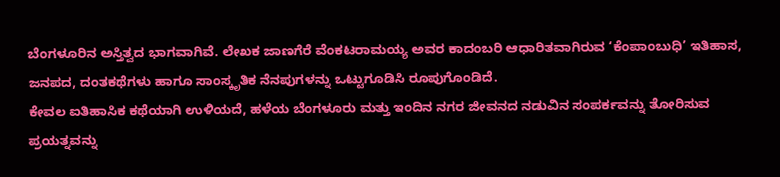ಬೆಂಗಳೂರಿನ ಅಸ್ತಿತ್ವದ ಭಾಗವಾಗಿವೆ. ಲೇಖಕ ಜಾಣಗೆರೆ ವೆಂಕಟರಾಮಯ್ಯ ಅವರ ಕಾದಂಬರಿ ಆಧಾರಿತವಾಗಿರುವ ‘ಕೆಂಪಾಂಬುಧಿ’ ಇತಿಹಾಸ, ಜನಪದ, ದಂತಕಥೆಗಳು ಹಾಗೂ ಸಾಂಸ್ಕೃತಿಕ ನೆನಪುಗಳನ್ನು ಒಟ್ಟುಗೂಡಿಸಿ ರೂಪುಗೊಂಡಿದೆ.
ಕೇವಲ ಐತಿಹಾಸಿಕ ಕಥೆಯಾಗಿ ಉಳಿಯದೆ, ಹಳೆಯ ಬೆಂಗಳೂರು ಮತ್ತು ಇಂದಿನ ನಗರ ಜೀವನದ ನಡುವಿನ ಸಂಪರ್ಕವನ್ನು ತೋರಿಸುವ ಪ್ರಯತ್ನವನ್ನು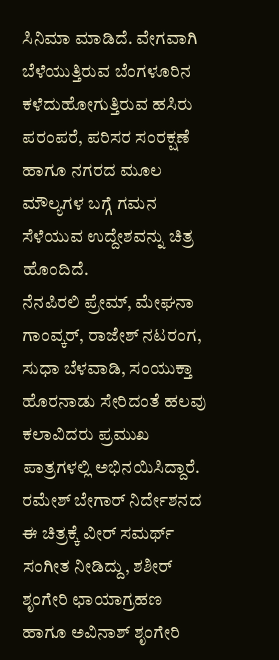ಸಿನಿಮಾ ಮಾಡಿದೆ. ವೇಗವಾಗಿ ಬೆಳೆಯುತ್ತಿರುವ ಬೆಂಗಳೂರಿನ ಕಳೆದುಹೋಗುತ್ತಿರುವ ಹಸಿರು ಪರಂಪರೆ, ಪರಿಸರ ಸಂರಕ್ಷಣೆ ಹಾಗೂ ನಗರದ ಮೂಲ ಮೌಲ್ಯಗಳ ಬಗ್ಗೆ ಗಮನ ಸೆಳೆಯುವ ಉದ್ದೇಶವನ್ನು ಚಿತ್ರ ಹೊಂದಿದೆ.
ನೆನಪಿರಲಿ ಪ್ರೇಮ್, ಮೇಘನಾ ಗಾಂವ್ಕರ್, ರಾಜೇಶ್ ನಟರಂಗ, ಸುಧಾ ಬೆಳವಾಡಿ, ಸಂಯುಕ್ತಾ ಹೊರನಾಡು ಸೇರಿದಂತೆ ಹಲವು ಕಲಾವಿದರು ಪ್ರಮುಖ ಪಾತ್ರಗಳಲ್ಲಿ ಅಭಿನಯಿಸಿದ್ದಾರೆ. ರಮೇಶ್ ಬೇಗಾರ್ ನಿರ್ದೇಶನದ ಈ ಚಿತ್ರಕ್ಕೆ ವೀರ್ ಸಮರ್ಥ್ ಸಂಗೀತ ನೀಡಿದ್ದು, ಶಶೀರ್ ಶೃಂಗೇರಿ ಛಾಯಾಗ್ರಹಣ ಹಾಗೂ ಅವಿನಾಶ್ ಶೃಂಗೇರಿ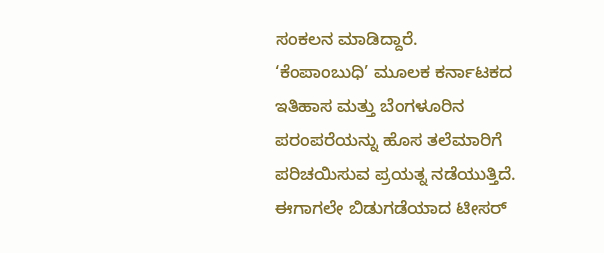ಸಂಕಲನ ಮಾಡಿದ್ದಾರೆ.
‘ಕೆಂಪಾಂಬುಧಿ’ ಮೂಲಕ ಕರ್ನಾಟಕದ ಇತಿಹಾಸ ಮತ್ತು ಬೆಂಗಳೂರಿನ ಪರಂಪರೆಯನ್ನು ಹೊಸ ತಲೆಮಾರಿಗೆ ಪರಿಚಯಿಸುವ ಪ್ರಯತ್ನ ನಡೆಯುತ್ತಿದೆ. ಈಗಾಗಲೇ ಬಿಡುಗಡೆಯಾದ ಟೀಸರ್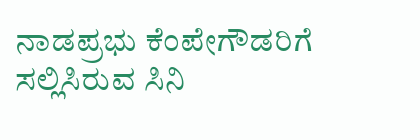ನಾಡಪ್ರಭು ಕೆಂಪೇಗೌಡರಿಗೆ ಸಲ್ಲಿಸಿರುವ ಸಿನಿ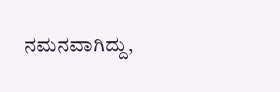ನಮನವಾಗಿದ್ದು,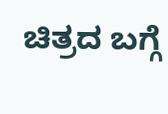ಚಿತ್ರದ ಬಗ್ಗೆ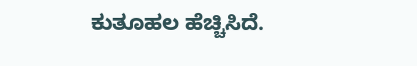ಕುತೂಹಲ ಹೆಚ್ಚಿಸಿದೆ.